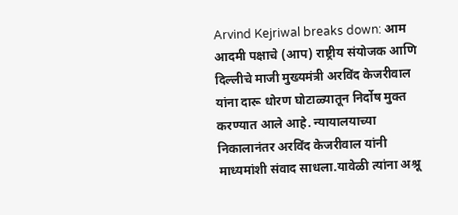Arvind Kejriwal breaks down: आम आदमी पक्षाचे (आप) राष्ट्रीय संयोजक आणि दिल्लीचे माजी मुख्यमंत्री अरविंद केजरीवाल यांना दारू धोरण घोटाळ्यातून निर्दोष मुक्त करण्यात आले आहे. न्यायालयाच्या निकालानंतर अरविंद केजरीवाल यांनी माध्यमांशी संवाद साधला.यावेळी त्यांना अश्रू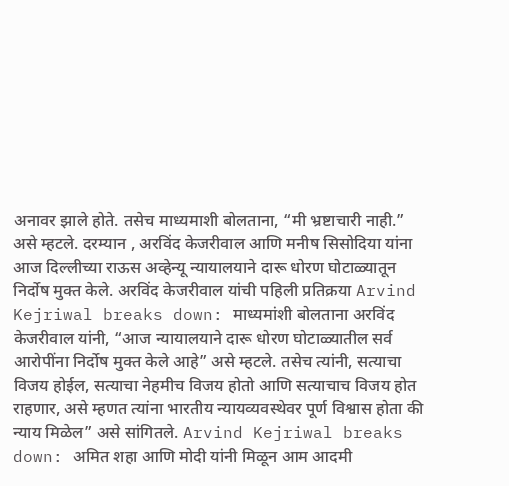अनावर झाले होते. तसेच माध्यमाशी बोलताना, “मी भ्रष्टाचारी नाही.” असे म्हटले. दरम्यान , अरविंद केजरीवाल आणि मनीष सिसोदिया यांना आज दिल्लीच्या राऊस अव्हेन्यू न्यायालयाने दारू धोरण घोटाळ्यातून निर्दोष मुक्त केले. अरविंद केजरीवाल यांची पहिली प्रतिक्रया Arvind Kejriwal breaks down: माध्यमांशी बोलताना अरविंद केजरीवाल यांनी, “आज न्यायालयाने दारू धोरण घोटाळ्यातील सर्व आरोपींना निर्दोष मुक्त केले आहे” असे म्हटले. तसेच त्यांनी, सत्याचा विजय होईल, सत्याचा नेहमीच विजय होतो आणि सत्याचाच विजय होत राहणार, असे म्हणत त्यांना भारतीय न्यायव्यवस्थेवर पूर्ण विश्वास होता की न्याय मिळेल” असे सांगितले. Arvind Kejriwal breaks down: अमित शहा आणि मोदी यांनी मिळून आम आदमी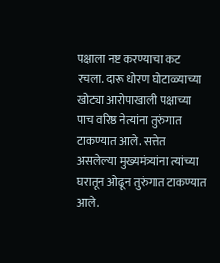पक्षाला नष्ट करण्याचा कट रचला. दारू धोरण घोटाळ्याच्या खोट्या आरोपाखाली पक्षाच्या पाच वरिष्ठ नेत्यांना तुरुंगात टाकण्यात आले. सत्तेत असलेल्या मुख्यमंत्र्यांना त्यांच्या घरातून ओढून तुरुंगात टाकण्यात आले.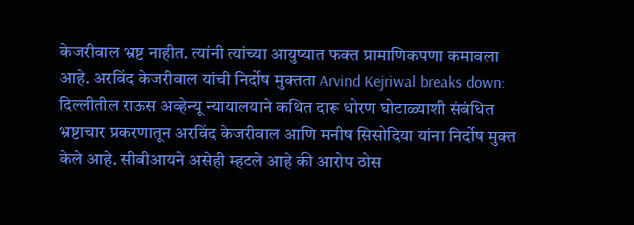केजरीवाल भ्रष्ट नाहीत. त्यांनी त्यांच्या आयुष्यात फक्त प्रामाणिकपणा कमावला आहे. अरविंद केजरीवाल यांची निर्दोष मुक्तता Arvind Kejriwal breaks down: दिल्लीतील राऊस अव्हेन्यू न्यायालयाने कथित दारू धोरण घोटाळ्याशी संबंधित भ्रष्टाचार प्रकरणातून अरविंद केजरीवाल आणि मनीष सिसोदिया यांना निर्दोष मुक्त केले आहे. सीबीआयने असेही म्हटले आहे की आरोप ठोस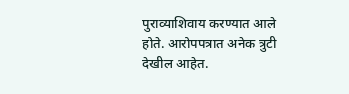पुराव्याशिवाय करण्यात आले होते. आरोपपत्रात अनेक त्रुटी देखील आहेत.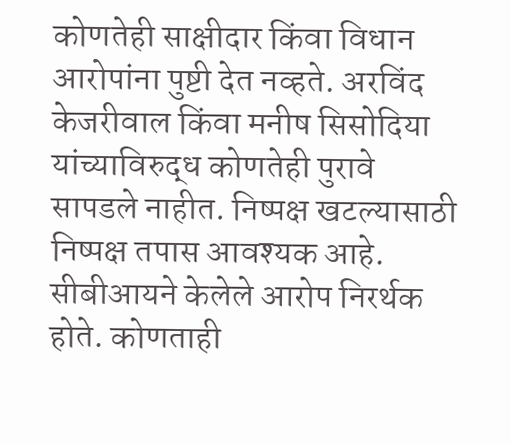कोणतेही साक्षीदार किंवा विधान आरोपांना पुष्टी देत नव्हते. अरविंद केजरीवाल किंवा मनीष सिसोदिया यांच्याविरुद्ध कोणतेही पुरावे सापडले नाहीत. निष्पक्ष खटल्यासाठी निष्पक्ष तपास आवश्यक आहे. सीबीआयने केलेले आरोप निरर्थक होते. कोणताही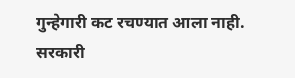गुन्हेगारी कट रचण्यात आला नाही. सरकारी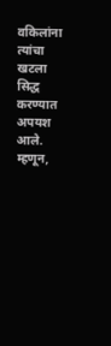वकिलांना त्यांचा खटला सिद्ध करण्यात अपयश आले. म्हणून,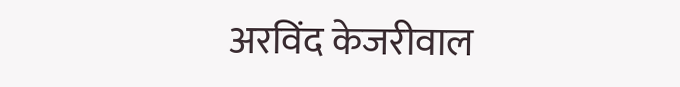अरविंद केजरीवाल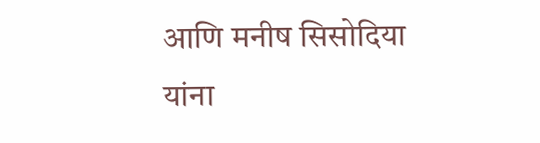आणि मनीष सिसोदिया यांना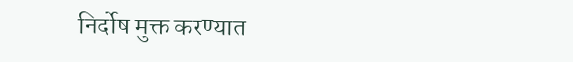निर्दोष मुक्त करण्यात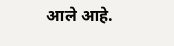आले आहे.